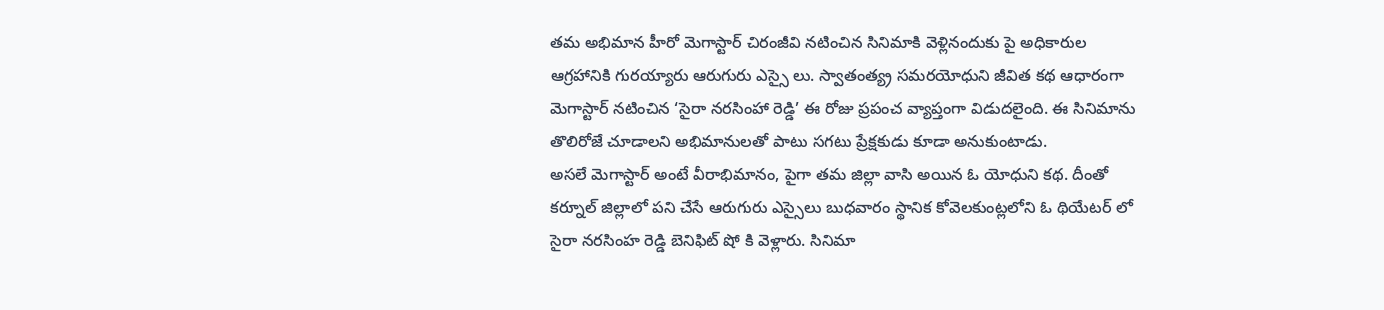తమ అభిమాన హీరో మెగాస్టార్ చిరంజీవి నటించిన సినిమాకి వెళ్లినందుకు పై అధికారుల ఆగ్రహానికి గురయ్యారు ఆరుగురు ఎస్సై లు. స్వాతంత్య్ర సమరయోధుని జీవిత కథ ఆధారంగా మెగాస్టార్ నటించిన ‘సైరా నరసింహా రెడ్డి’ ఈ రోజు ప్రపంచ వ్యాప్తంగా విడుదలైంది. ఈ సినిమాను తొలిరోజే చూడాలని అభిమానులతో పాటు సగటు ప్రేక్షకుడు కూడా అనుకుంటాడు.
అసలే మెగాస్టార్ అంటే వీరాభిమానం, పైగా తమ జిల్లా వాసి అయిన ఓ యోధుని కథ. దీంతో కర్నూల్ జిల్లాలో పని చేసే ఆరుగురు ఎస్సైలు బుధవారం స్థానిక కోవెలకుంట్లలోని ఓ థియేటర్ లో సైరా నరసింహ రెడ్డి బెనిఫిట్ షో కి వెళ్లారు. సినిమా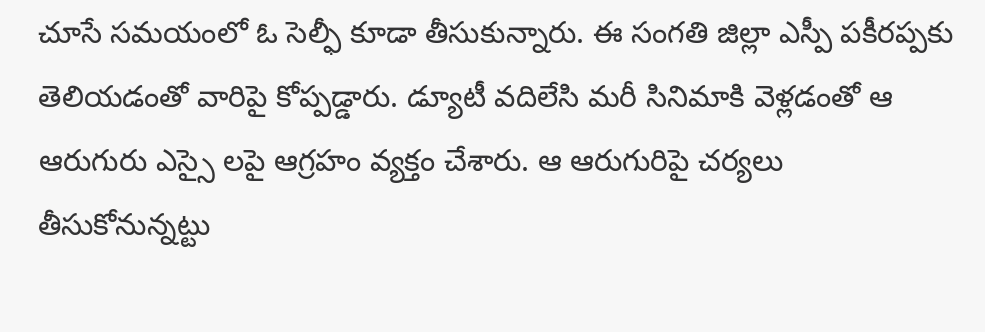చూసే సమయంలో ఓ సెల్ఫీ కూడా తీసుకున్నారు. ఈ సంగతి జిల్లా ఎస్పీ పకీరప్పకు తెలియడంతో వారిపై కోప్పడ్డారు. డ్యూటీ వదిలేసి మరీ సినిమాకి వెళ్లడంతో ఆ ఆరుగురు ఎస్సై లపై ఆగ్రహం వ్యక్తం చేశారు. ఆ ఆరుగురిపై చర్యలు తీసుకోనున్నట్టు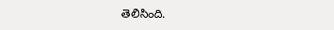తెలిసింది.